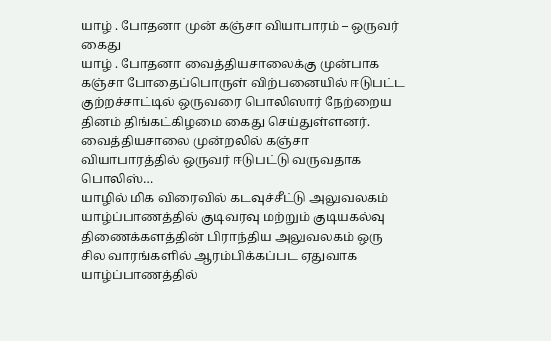யாழ் . போதனா முன் கஞ்சா வியாபாரம் – ஒருவர் கைது
யாழ் . போதனா வைத்தியசாலைக்கு முன்பாக கஞ்சா போதைப்பொருள் விற்பனையில் ஈடுபட்ட குற்றச்சாட்டில் ஒருவரை பொலிஸார் நேற்றைய தினம் திங்கட்கிழமை கைது செய்துள்ளனர்.
வைத்தியசாலை முன்றலில் கஞ்சா வியாபாரத்தில் ஒருவர் ஈடுபட்டு வருவதாக பொலிஸ்…
யாழில் மிக விரைவில் கடவுச்சீட்டு அலுவலகம்
யாழ்ப்பாணத்தில் குடிவரவு மற்றும் குடியகல்வு திணைக்களத்தின் பிராந்திய அலுவலகம் ஒரு சில வாரங்களில் ஆரம்பிக்கப்பட ஏதுவாக யாழ்ப்பாணத்தில்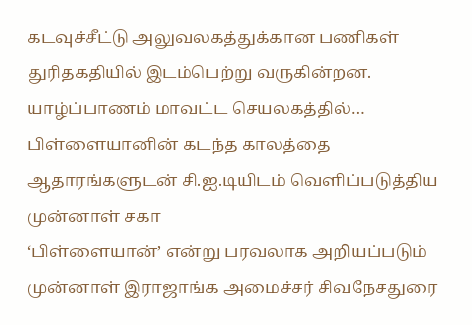கடவுச்சீட்டு அலுவலகத்துக்கான பணிகள் துரிதகதியில் இடம்பெற்று வருகின்றன.
யாழ்ப்பாணம் மாவட்ட செயலகத்தில்…
பிள்ளையானின் கடந்த காலத்தை ஆதாரங்களுடன் சி.ஐ.டியிடம் வெளிப்படுத்திய முன்னாள் சகா
‘பிள்ளையான்’ என்று பரவலாக அறியப்படும் முன்னாள் இராஜாங்க அமைச்சர் சிவநேசதுரை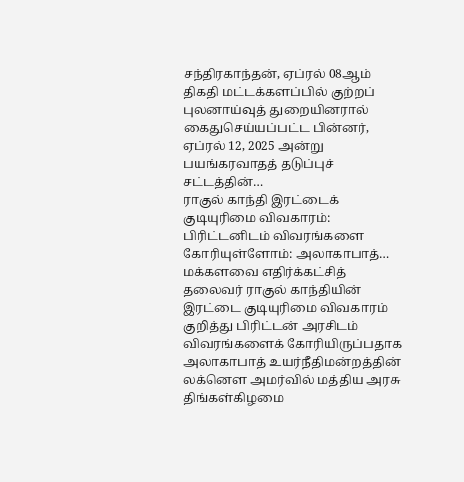சந்திரகாந்தன், ஏப்ரல் 08ஆம் திகதி மட்டக்களப்பில் குற்றப் புலனாய்வுத் துறையினரால் கைதுசெய்யப்பட்ட பின்னர், ஏப்ரல் 12, 2025 அன்று பயங்கரவாதத் தடுப்புச் சட்டத்தின்…
ராகுல் காந்தி இரட்டைக் குடியுரிமை விவகாரம்: பிரிட்டனிடம் விவரங்களை கோரியுள்ளோம்: அலாகாபாத்…
மக்களவை எதிர்க்கட்சித் தலைவர் ராகுல் காந்தியின் இரட்டை குடியுரிமை விவகாரம் குறித்து பிரிட்டன் அரசிடம் விவரங்களைக் கோரியிருப்பதாக அலாகாபாத் உயர்நீதிமன்றத்தின் லக்னௌ அமர்வில் மத்திய அரசு திங்கள்கிழமை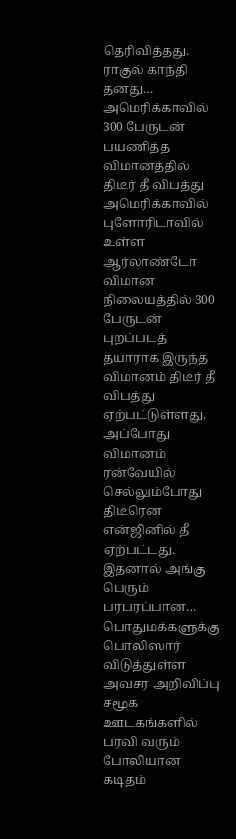தெரிவித்தது.
ராகுல் காந்தி தனது…
அமெரிக்காவில் 300 பேருடன் பயணித்த விமானத்தில் திடீர் தீ விபத்து
அமெரிக்காவில் புளோரிடாவில் உள்ள ஆர்லாண்டோ விமான நிலையத்தில் 300 பேருடன் புறப்படத் தயாராக இருந்த விமானம் திடீர் தீ விபத்து ஏற்பட்டுள்ளது.
அப்போது விமானம் ரன்வேயில் செல்லும்போது திடீரென என்ஜினில் தீ ஏற்பட்டது. இதனால் அங்கு பெரும் பரபரப்பான…
பொதுமக்களுக்கு பொலிஸார் விடுத்துள்ள அவசர அறிவிப்பு
சமூக ஊடகங்களில் பரவி வரும் போலியான கடிதம்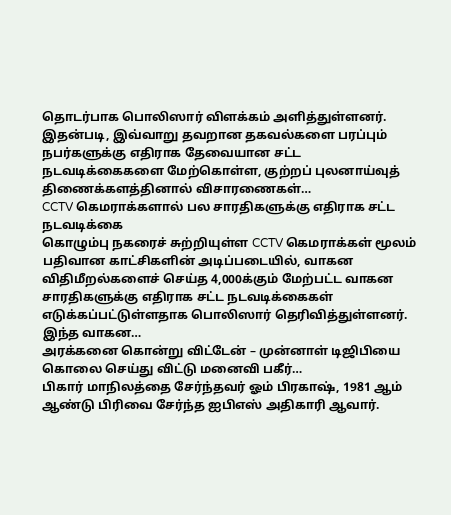தொடர்பாக பொலிஸார் விளக்கம் அளித்துள்ளனர்.
இதன்படி, இவ்வாறு தவறான தகவல்களை பரப்பும் நபர்களுக்கு எதிராக தேவையான சட்ட நடவடிக்கைகளை மேற்கொள்ள, குற்றப் புலனாய்வுத் திணைக்களத்தினால் விசாரணைகள்…
CCTV கெமராக்களால் பல சாரதிகளுக்கு எதிராக சட்ட நடவடிக்கை
கொழும்பு நகரைச் சுற்றியுள்ள CCTV கெமராக்கள் மூலம் பதிவான காட்சிகளின் அடிப்படையில், வாகன விதிமீறல்களைச் செய்த 4,000க்கும் மேற்பட்ட வாகன சாரதிகளுக்கு எதிராக சட்ட நடவடிக்கைகள் எடுக்கப்பட்டுள்ளதாக பொலிஸார் தெரிவித்துள்ளனர்.
இந்த வாகன…
அரக்கனை கொன்று விட்டேன் – முன்னாள் டிஜிபியை கொலை செய்து விட்டு மனைவி பகீர்…
பிகார் மாநிலத்தை சேர்ந்தவர் ஓம் பிரகாஷ், 1981 ஆம் ஆண்டு பிரிவை சேர்ந்த ஐபிஎஸ் அதிகாரி ஆவார்.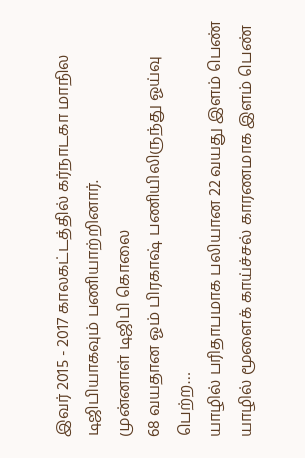இவர் 2015 - 2017 காலகட்டத்தில் கர்நாடகா மாநில டிஜிபியாகவும் பணியாற்றினார்.
முன்னாள் டிஜிபி கொலை
68 வயதான ஓம் பிரகாஷ் பணியிலிருந்து ஓய்வு பெற்ற…
யாழில் பரிதாபமாக பலியான 22 வயது இளம் பெண்
யாழில் மூளைக் காய்ச்சல் காரணமாக இளம் பெண்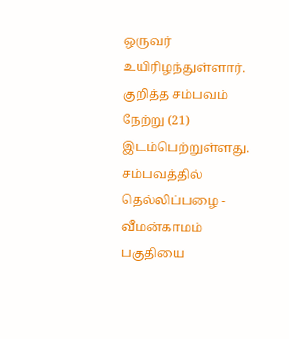ஒருவர் உயிரிழந்துள்ளார்.
குறித்த சம்பவம் நேற்று (21) இடம்பெற்றுள்ளது.
சம்பவத்தில் தெல்லிப்பழை - வீமன்காமம் பகுதியை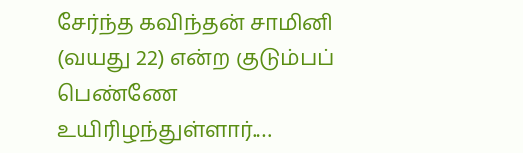சேர்ந்த கவிந்தன் சாமினி (வயது 22) என்ற குடும்பப் பெண்ணே உயிரிழந்துள்ளார்.…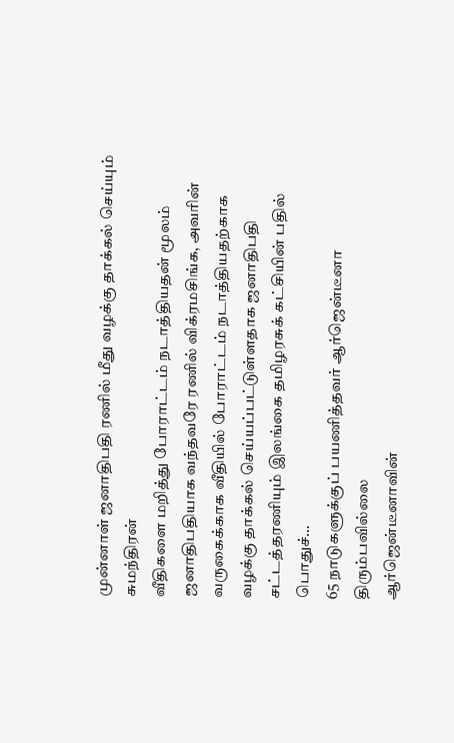முன்னாள் ஜனாதிபதி ரணில் மீது வழக்கு தாக்கல் செய்யும் சுமந்திரன்
வீதிகளை மறித்து போராட்டம் நடாத்தியதன் மூலம் ஜனாதிபதியாக வந்தவரே ரணில் விக்ரமசிங்க, அவரின் வருகைக்காக வீதியில் போராட்டம் நடாத்தியதற்காக வழக்கு தாக்கல் செய்யப்பட்டுள்ளதாக ஜனாதிபதி சட்டத்தரணியும் இலங்கை தமிழரசுக் கட்சியின் பதில் பொதுச்…
65 நாடுகளுக்குப் பயணித்தவர் ஆர்ஜென்டீனா திரும்பவில்லை
ஆர்ஜென்டீனாவின்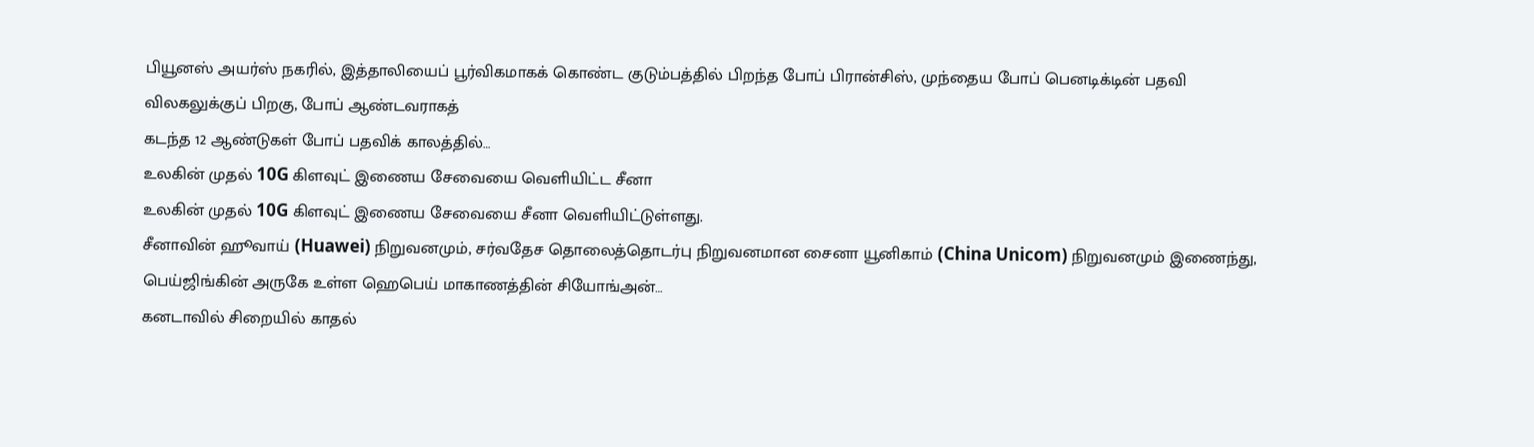பியூனஸ் அயர்ஸ் நகரில், இத்தாலியைப் பூர்விகமாகக் கொண்ட குடும்பத்தில் பிறந்த போப் பிரான்சிஸ், முந்தைய போப் பெனடிக்டின் பதவி விலகலுக்குப் பிறகு, போப் ஆண்டவராகத்
கடந்த 12 ஆண்டுகள் போப் பதவிக் காலத்தில்…
உலகின் முதல் 10G கிளவுட் இணைய சேவையை வெளியிட்ட சீனா
உலகின் முதல் 10G கிளவுட் இணைய சேவையை சீனா வெளியிட்டுள்ளது.
சீனாவின் ஹூவாய் (Huawei) நிறுவனமும், சர்வதேச தொலைத்தொடர்பு நிறுவனமான சைனா யூனிகாம் (China Unicom) நிறுவனமும் இணைந்து, பெய்ஜிங்கின் அருகே உள்ள ஹெபெய் மாகாணத்தின் சியோங்அன்…
கனடாவில் சிறையில் காதல்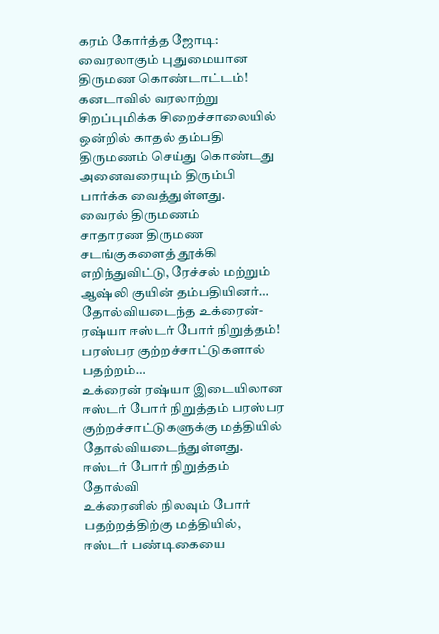கரம் கோர்த்த ஜோடி: வைரலாகும் புதுமையான திருமண கொண்டாட்டம்!
கனடாவில் வரலாற்று சிறப்புமிக்க சிறைச்சாலையில் ஒன்றில் காதல் தம்பதி திருமணம் செய்து கொண்டது அனைவரையும் திரும்பி பார்க்க வைத்துள்ளது.
வைரல் திருமணம்
சாதாரண திருமண சடங்குகளைத் தூக்கி எறிந்துவிட்டு, ரேச்சல் மற்றும் ஆஷ்லி குயின் தம்பதியினர்…
தோல்வியடைந்த உக்ரைன்-ரஷ்யா ஈஸ்டர் போர் நிறுத்தம்! பரஸ்பர குற்றச்சாட்டுகளால் பதற்றம்…
உக்ரைன் ரஷ்யா இடையிலான ஈஸ்டர் போர் நிறுத்தம் பரஸ்பர குற்றச்சாட்டுகளுக்கு மத்தியில் தோல்வியடைந்துள்ளது.
ஈஸ்டர் போர் நிறுத்தம் தோல்வி
உக்ரைனில் நிலவும் போர் பதற்றத்திற்கு மத்தியில், ஈஸ்டர் பண்டிகையை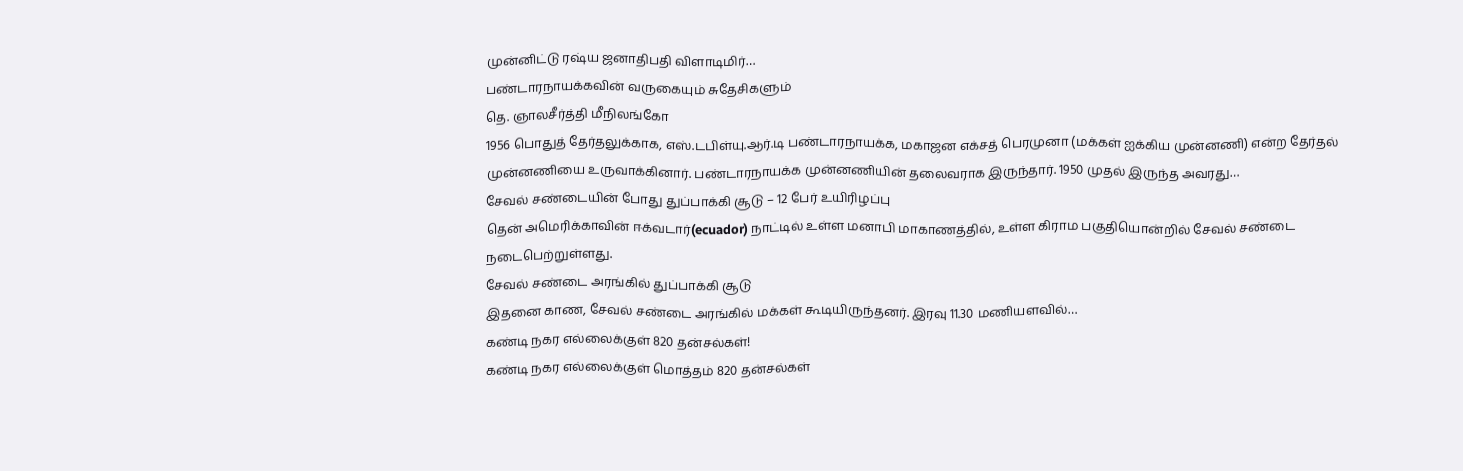முன்னிட்டு ரஷ்ய ஜனாதிபதி விளாடிமிர்…
பண்டாரநாயக்கவின் வருகையும் சுதேசிகளும்
தெ. ஞாலசீர்த்தி மீநிலங்கோ
1956 பொதுத் தேர்தலுக்காக, எஸ்.டபிள்யு.ஆர்.டி பண்டாரநாயக்க, மகாஜன எக்சத் பெரமுனா (மக்கள் ஐக்கிய முன்னணி) என்ற தேர்தல் முன்னணியை உருவாக்கினார். பண்டாரநாயக்க முன்னணியின் தலைவராக இருந்தார். 1950 முதல் இருந்த அவரது…
சேவல் சண்டையின் போது துப்பாக்கி சூடு – 12 பேர் உயிரிழப்பு
தென் அமெரிக்காவின் ஈக்வடார்(ecuador) நாட்டில் உள்ள மனாபி மாகாணத்தில், உள்ள கிராம பகுதியொன்றில் சேவல் சண்டை நடைபெற்றுள்ளது.
சேவல் சண்டை அரங்கில் துப்பாக்கி சூடு
இதனை காண, சேவல் சண்டை அரங்கில் மக்கள் கூடியிருந்தனர். இரவு 11.30 மணியளவில்…
கண்டி நகர எல்லைக்குள் 820 தன்சல்கள்!
கண்டி நகர எல்லைக்குள் மொத்தம் 820 தன்சல்கள்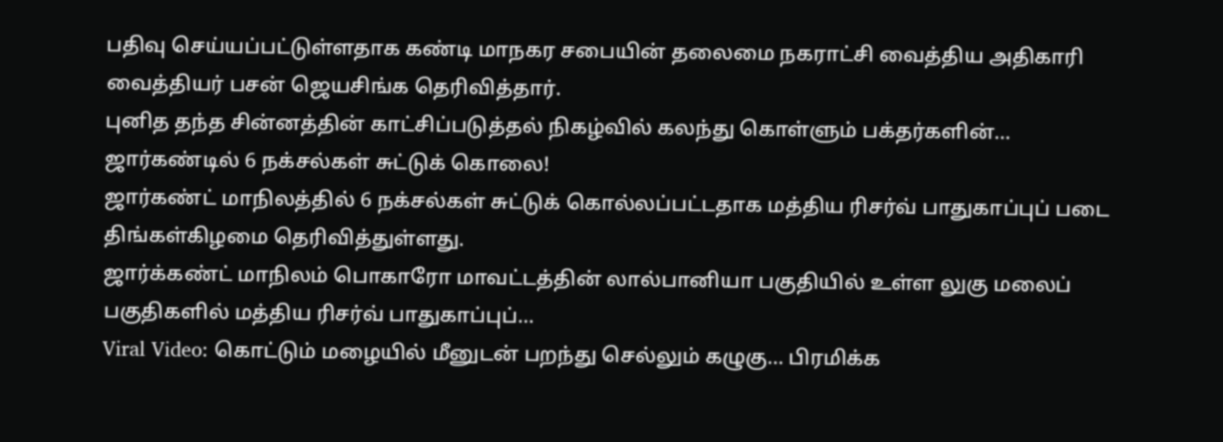பதிவு செய்யப்பட்டுள்ளதாக கண்டி மாநகர சபையின் தலைமை நகராட்சி வைத்திய அதிகாரி வைத்தியர் பசன் ஜெயசிங்க தெரிவித்தார்.
புனித தந்த சின்னத்தின் காட்சிப்படுத்தல் நிகழ்வில் கலந்து கொள்ளும் பக்தர்களின்…
ஜார்கண்டில் 6 நக்சல்கள் சுட்டுக் கொலை!
ஜார்கண்ட் மாநிலத்தில் 6 நக்சல்கள் சுட்டுக் கொல்லப்பட்டதாக மத்திய ரிசர்வ் பாதுகாப்புப் படை திங்கள்கிழமை தெரிவித்துள்ளது.
ஜார்க்கண்ட் மாநிலம் பொகாரோ மாவட்டத்தின் லால்பானியா பகுதியில் உள்ள லுகு மலைப் பகுதிகளில் மத்திய ரிசர்வ் பாதுகாப்புப்…
Viral Video: கொட்டும் மழையில் மீனுடன் பறந்து செல்லும் கழுகு… பிரமிக்க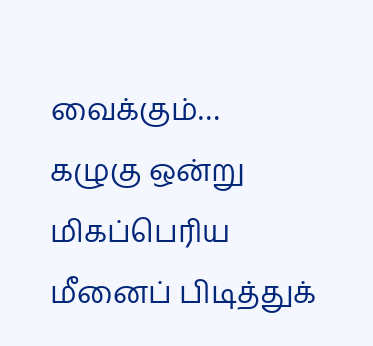வைக்கும்…
கழுகு ஒன்று மிகப்பெரிய மீனைப் பிடித்துக்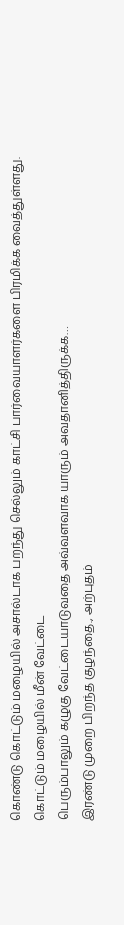கொண்டு கொட்டும் மழையில் அசால்டாக பறந்து செல்லும் காட்சி பார்வையாளர்களை பிரமிக்க வைத்துள்ளது.
கொட்டும் மழையில் மீன் வேட்டை
பெரும்பாலும் கழுகு வேட்டையாடுவதை அவ்வளவாக யாரும் அவதானித்திருக்க…
இரண்டு முறை பிறந்த குழந்தை., அற்புதம்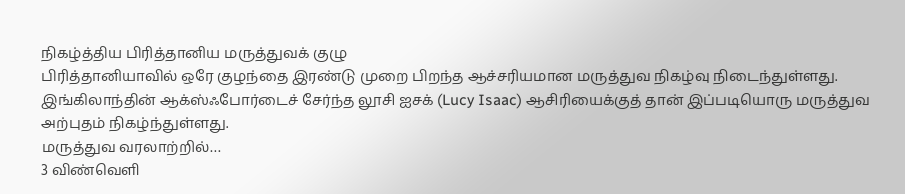நிகழ்த்திய பிரித்தானிய மருத்துவக் குழு
பிரித்தானியாவில் ஒரே குழந்தை இரண்டு முறை பிறந்த ஆச்சரியமான மருத்துவ நிகழ்வு நிடைந்துள்ளது.
இங்கிலாந்தின் ஆக்ஸ்ஃபோர்டைச் சேர்ந்த லூசி ஐசக் (Lucy Isaac) ஆசிரியைக்குத் தான் இப்படியொரு மருத்துவ அற்புதம் நிகழ்ந்துள்ளது.
மருத்துவ வரலாற்றில்…
3 விண்வெளி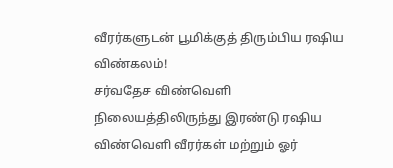வீரர்களுடன் பூமிக்குத் திரும்பிய ரஷிய விண்கலம்!
சர்வதேச விண்வெளி நிலையத்திலிருந்து இரண்டு ரஷிய விண்வெளி வீரர்கள் மற்றும் ஓர்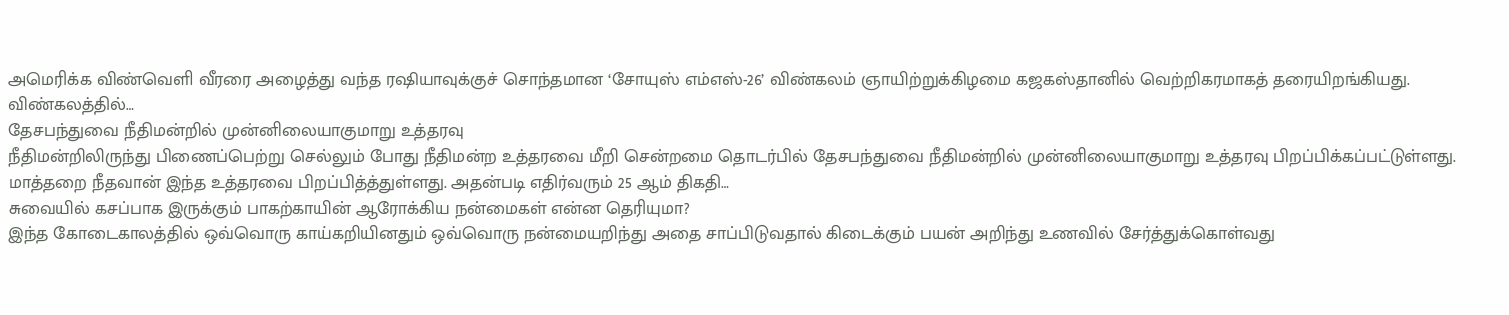அமெரிக்க விண்வெளி வீரரை அழைத்து வந்த ரஷியாவுக்குச் சொந்தமான ‘சோயுஸ் எம்எஸ்-26’ விண்கலம் ஞாயிற்றுக்கிழமை கஜகஸ்தானில் வெற்றிகரமாகத் தரையிறங்கியது.
விண்கலத்தில்…
தேசபந்துவை நீதிமன்றில் முன்னிலையாகுமாறு உத்தரவு
நீதிமன்றிலிருந்து பிணைப்பெற்று செல்லும் போது நீதிமன்ற உத்தரவை மீறி சென்றமை தொடர்பில் தேசபந்துவை நீதிமன்றில் முன்னிலையாகுமாறு உத்தரவு பிறப்பிக்கப்பட்டுள்ளது.
மாத்தறை நீதவான் இந்த உத்தரவை பிறப்பித்த்துள்ளது. அதன்படி எதிர்வரும் 25 ஆம் திகதி…
சுவையில் கசப்பாக இருக்கும் பாகற்காயின் ஆரோக்கிய நன்மைகள் என்ன தெரியுமா?
இந்த கோடைகாலத்தில் ஒவ்வொரு காய்கறியினதும் ஒவ்வொரு நன்மையறிந்து அதை சாப்பிடுவதால் கிடைக்கும் பயன் அறிந்து உணவில் சேர்த்துக்கொள்வது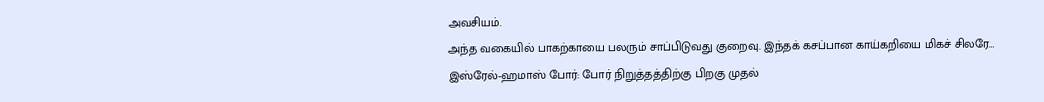அவசியம்.
அந்த வகையில் பாகற்காயை பலரும் சாப்பிடுவது குறைவு. இந்தக் கசப்பான காய்கறியை மிகச் சிலரே…
இஸ்ரேல்-ஹமாஸ் போர்: போர் நிறுத்தத்திற்கு பிறகு முதல்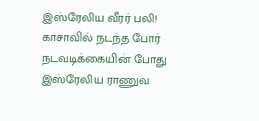இஸ்ரேலிய வீரர் பலி!
காசாவில் நடந்த போர் நடவடிக்கையின் போது இஸ்ரேலிய ராணுவ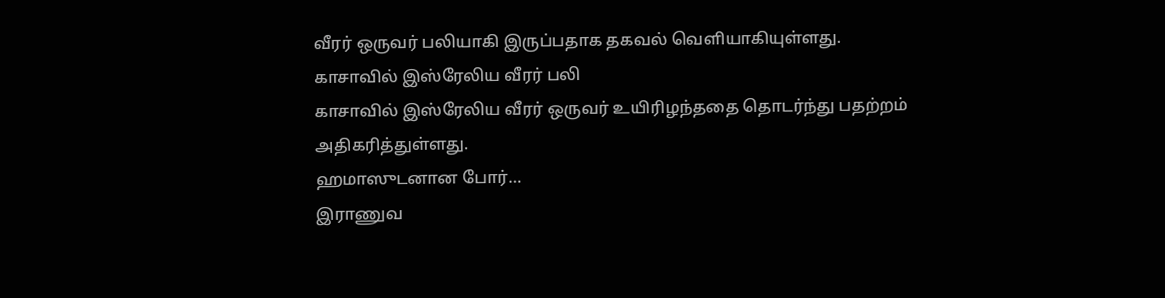வீரர் ஒருவர் பலியாகி இருப்பதாக தகவல் வெளியாகியுள்ளது.
காசாவில் இஸ்ரேலிய வீரர் பலி
காசாவில் இஸ்ரேலிய வீரர் ஒருவர் உயிரிழந்ததை தொடர்ந்து பதற்றம் அதிகரித்துள்ளது.
ஹமாஸுடனான போர்…
இராணுவ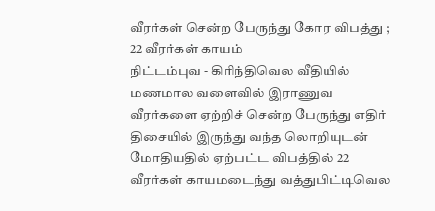வீரர்கள் சென்ற பேருந்து கோர விபத்து ; 22 வீரர்கள் காயம்
நிட்டம்புவ - கிரிந்திவெல வீதியில் மணமால வளைவில் இராணுவ வீரர்களை ஏற்றிச் சென்ற பேருந்து எதிர் திசையில் இருந்து வந்த லொறியுடன் மோதியதில் ஏற்பட்ட விபத்தில் 22 வீரர்கள் காயமடைந்து வத்துபிட்டிவெல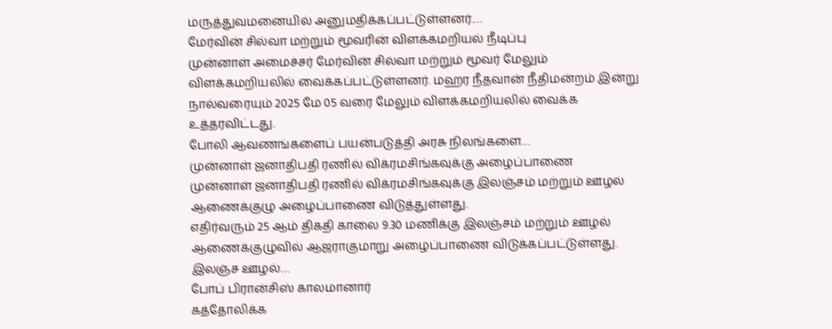மருத்துவமனையில் அனுமதிக்கப்பட்டுள்ளனர்.…
மேர்வின் சில்வா மற்றும் மூவரின் விளக்கமறியல் நீடிப்பு
முன்னாள் அமைச்சர் மேர்வின் சில்வா மற்றும் மூவர் மேலும் விளக்கமறியலில் வைக்கப்பட்டுள்ளனர். மஹர நீதவான் நீதிமன்றம் இன்று நால்வரையும் 2025 மே 05 வரை மேலும் விளக்கமறியலில் வைக்க உத்தரவிட்டது.
போலி ஆவணங்களைப் பயன்படுத்தி அரசு நிலங்களை…
முன்னாள் ஜனாதிபதி ரணில் விக்ரமசிங்கவுக்கு அழைப்பாணை
முன்னாள் ஜனாதிபதி ரணில் விக்ரமசிங்கவுக்கு இலஞ்சம் மற்றும் ஊழல் ஆணைக்குழு அழைப்பாணை விடுத்துள்ளது.
எதிர்வரும் 25 ஆம் திகதி காலை 9.30 மணிக்கு இலஞ்சம் மற்றும் ஊழல் ஆணைக்குழுவில் ஆஜராகுமாறு அழைப்பாணை விடுக்கப்பட்டுள்ளது.
இலஞ்ச ஊழல்…
போப் பிரான்சிஸ் காலமானார்
கத்தோலிக்க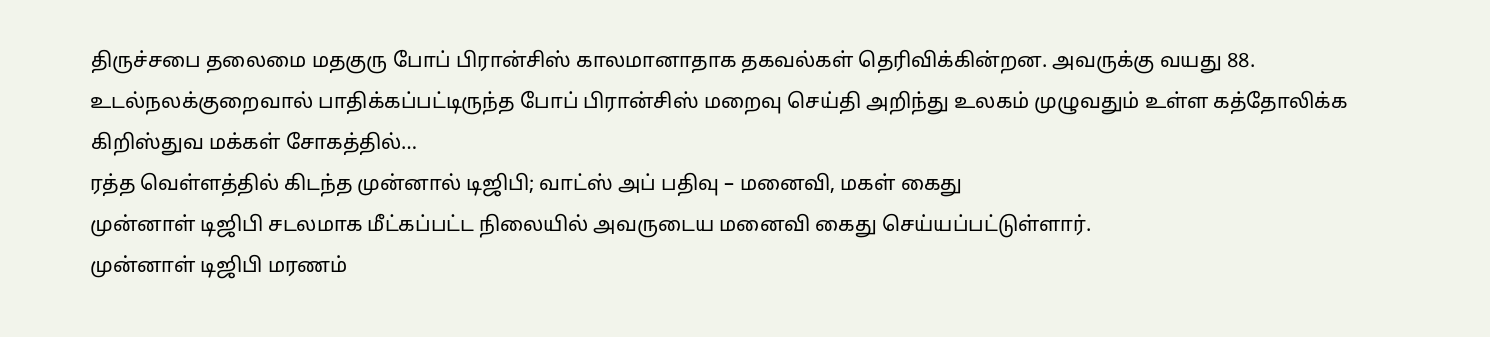திருச்சபை தலைமை மதகுரு போப் பிரான்சிஸ் காலமானாதாக தகவல்கள் தெரிவிக்கின்றன. அவருக்கு வயது 88.
உடல்நலக்குறைவால் பாதிக்கப்பட்டிருந்த போப் பிரான்சிஸ் மறைவு செய்தி அறிந்து உலகம் முழுவதும் உள்ள கத்தோலிக்க கிறிஸ்துவ மக்கள் சோகத்தில்…
ரத்த வெள்ளத்தில் கிடந்த முன்னால் டிஜிபி; வாட்ஸ் அப் பதிவு – மனைவி, மகள் கைது
முன்னாள் டிஜிபி சடலமாக மீட்கப்பட்ட நிலையில் அவருடைய மனைவி கைது செய்யப்பட்டுள்ளார்.
முன்னாள் டிஜிபி மரணம்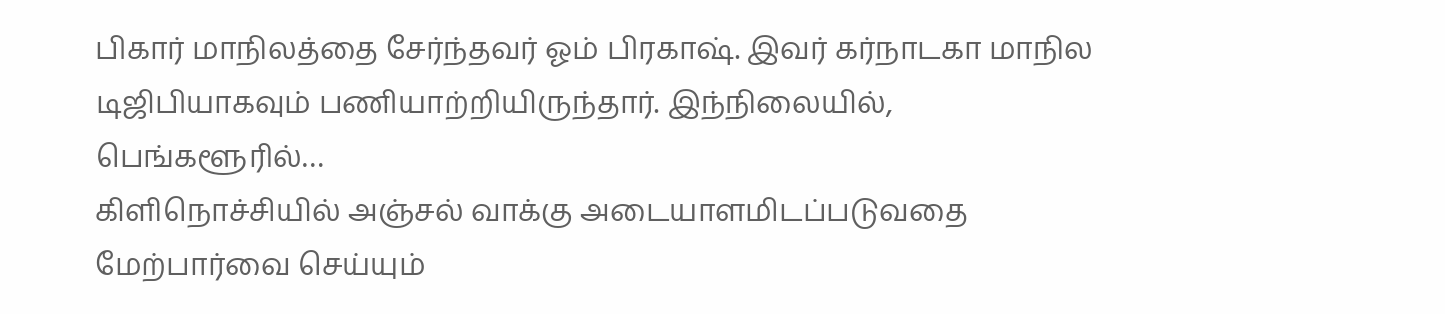பிகார் மாநிலத்தை சேர்ந்தவர் ஓம் பிரகாஷ். இவர் கர்நாடகா மாநில டிஜிபியாகவும் பணியாற்றியிருந்தார். இந்நிலையில், பெங்களூரில்…
கிளிநொச்சியில் அஞ்சல் வாக்கு அடையாளமிடப்படுவதை மேற்பார்வை செய்யும்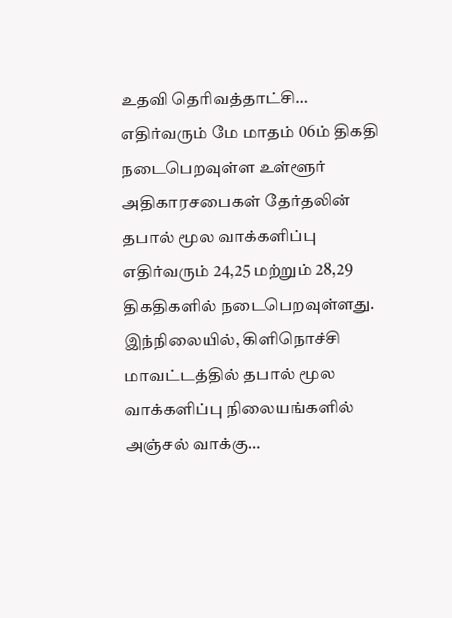உதவி தெரிவத்தாட்சி…
எதிர்வரும் மே மாதம் 06ம் திகதி நடைபெறவுள்ள உள்ளூர் அதிகாரசபைகள் தேர்தலின் தபால் மூல வாக்களிப்பு எதிர்வரும் 24,25 மற்றும் 28,29 திகதிகளில் நடைபெறவுள்ளது.
இந்நிலையில், கிளிநொச்சி மாவட்டத்தில் தபால் மூல வாக்களிப்பு நிலையங்களில் அஞ்சல் வாக்கு…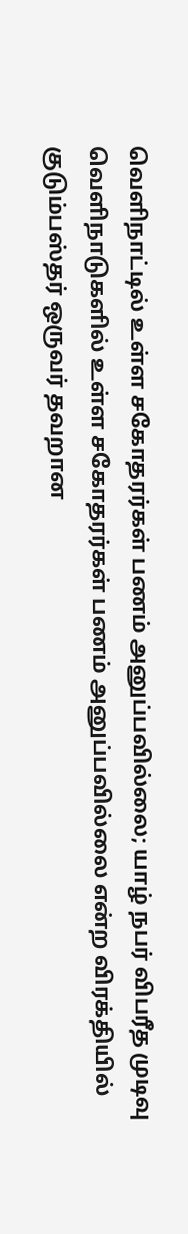வெளிநாட்டில் உள்ள சகோதரர்கள் பணம் அனுப்பவில்லை; யாழ் நபர் விபரீத முடிவு
வெளிநாடுகளில் உள்ள சகோதரர்கள் பணம் அனுப்பவில்லை என்ற விரக்தியில் குடும்பஸ்தர் ஒருவர் தவறான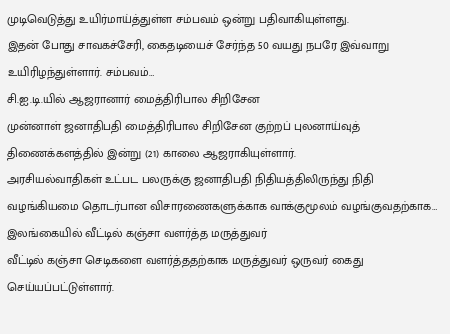முடிவெடுத்து உயிர்மாய்த்துள்ள சம்பவம் ஒன்று பதிவாகியுள்ளது.
இதன் போது சாவகச்சேரி, கைதடியைச் சேர்ந்த 50 வயது நபரே இவ்வாறு உயிரிழந்துள்ளார். சம்பவம்…
சி.ஐ.டி.யில் ஆஜரானார் மைத்திரிபால சிறிசேன
முன்னாள் ஜனாதிபதி மைத்திரிபால சிறிசேன குற்றப் புலனாய்வுத் திணைக்களத்தில் இன்று (21) காலை ஆஜராகியுள்ளார்.
அரசியல்வாதிகள் உட்பட பலருக்கு ஜனாதிபதி நிதியத்திலிருந்து நிதி வழங்கியமை தொடர்பான விசாரணைகளுக்காக வாக்குமூலம் வழங்குவதற்காக…
இலங்கையில் வீட்டில் கஞ்சா வளர்த்த மருத்துவர்
வீட்டில் கஞ்சா செடிகளை வளர்த்ததற்காக மருத்துவர் ஒருவர் கைது செய்யப்பட்டுள்ளார்.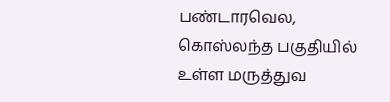பண்டாரவெல, கொஸ்லந்த பகுதியில் உள்ள மருத்துவ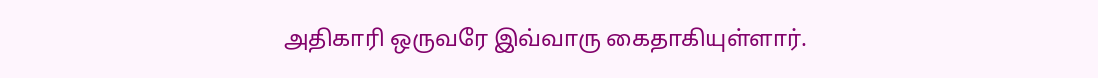அதிகாரி ஒருவரே இவ்வாரு கைதாகியுள்ளார்.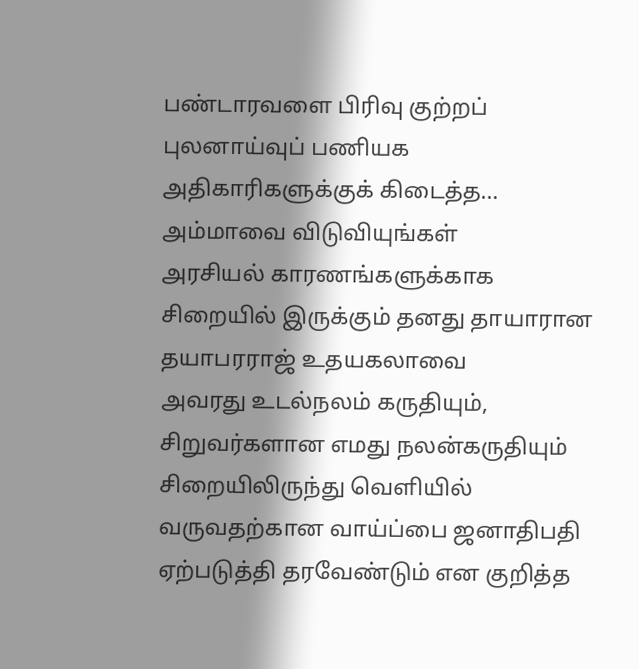பண்டாரவளை பிரிவு குற்றப் புலனாய்வுப் பணியக அதிகாரிகளுக்குக் கிடைத்த…
அம்மாவை விடுவியுங்கள்
அரசியல் காரணங்களுக்காக சிறையில் இருக்கும் தனது தாயாரான தயாபரராஜ் உதயகலாவை
அவரது உடல்நலம் கருதியும், சிறுவர்களான எமது நலன்கருதியும் சிறையிலிருந்து வெளியில் வருவதற்கான வாய்ப்பை ஜனாதிபதி ஏற்படுத்தி தரவேண்டும் என குறித்த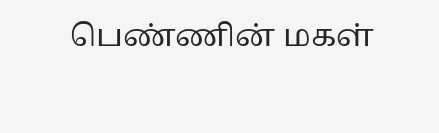பெண்ணின் மகள்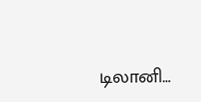டிலானி…